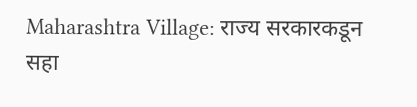Maharashtra Village: राज्य सरकारकडून सहा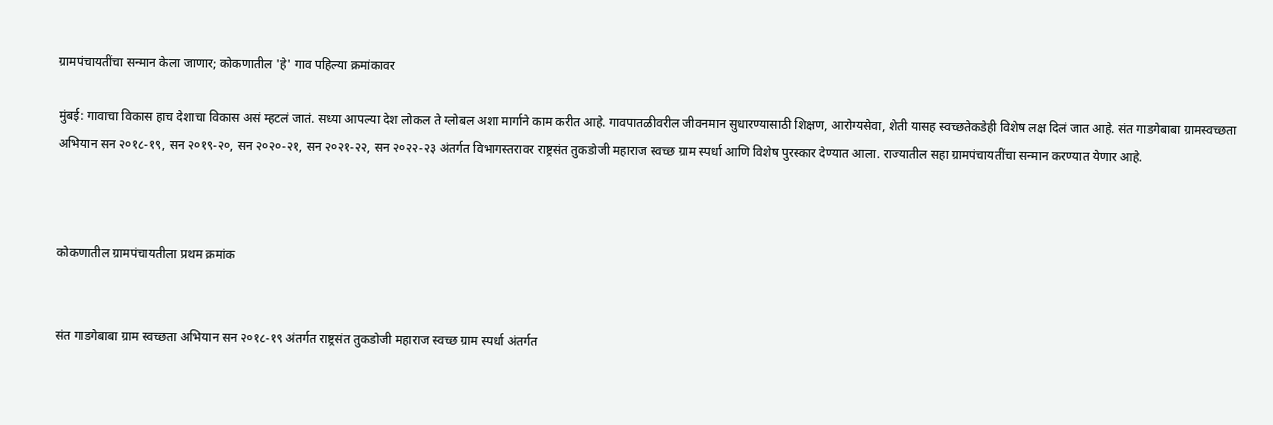ग्रामपंचायतींचा सन्मान केला जाणार; कोकणातील 'हे' गाव पहिल्या क्रमांकावर

मुंबई: गावाचा विकास हाच देशाचा विकास असं म्हटलं जातं. सध्या आपल्या देश लोकल ते ग्लोबल अशा मार्गाने काम करीत आहे. गावपातळीवरील जीवनमान सुधारण्यासाठी शिक्षण, आरोग्यसेवा, शेती यासह स्वच्छतेकडेही विशेष लक्ष दिलं जात आहे. संत गाडगेबाबा ग्रामस्वच्छता अभियान सन २०१८-१९, सन २०१९-२०, सन २०२०-२१, सन २०२१-२२, सन २०२२-२३ अंतर्गत विभागस्तरावर राष्ट्रसंत तुकडोजी महाराज स्वच्छ ग्राम स्पर्धा आणि विशेष पुरस्कार देण्यात आला. राज्यातील सहा ग्रामपंचायतींचा सन्मान करण्यात येणार आहे.



कोकणातील ग्रामपंचायतीला प्रथम क्रमांक


संत गाडगेबाबा ग्राम स्वच्छता अभियान सन २०१८-१९ अंतर्गत राष्ट्रसंत तुकडोजी महाराज स्वच्छ ग्राम स्पर्धा अंतर्गत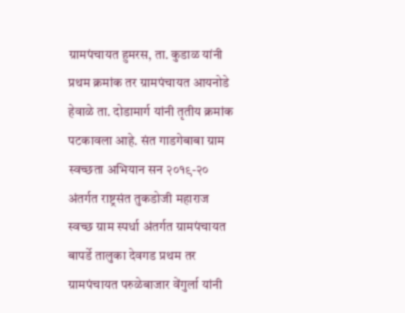ग्रामपंचायत हुमरस, ता. कुडाळ यांनी प्रथम क्रमांक तर ग्रामपंचायत आयनोडे हेवाळे ता. दोडामार्ग यांनी तृतीय क्रमांक पटकावला आहे. संत गाडगेबाबा ग्राम स्वच्छता अभियान सन २०१९-२० अंतर्गत राष्ट्रसंत तुकडोजी महाराज स्वच्छ ग्राम स्पर्धा अंतर्गत ग्रामपंचायत बापर्डे तालुका देवगड प्रथम तर ग्रामपंचायत परुळेबाजार वेंगुर्ला यांनी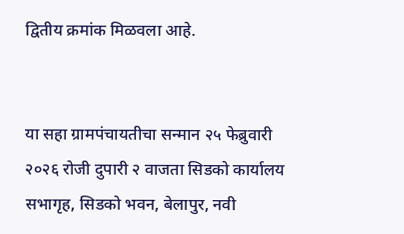द्वितीय क्रमांक मिळवला आहे.


या सहा ग्रामपंचायतीचा सन्मान २५ फेब्रुवारी २०२६ रोजी दुपारी २ वाजता सिडको कार्यालय सभागृह, सिडको भवन, बेलापुर, नवी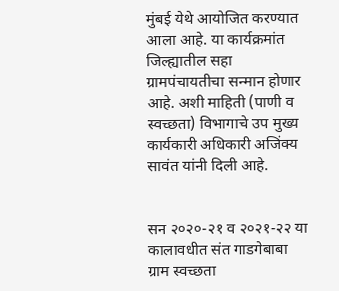मुंबई येथे आयोजित करण्यात आला आहे. या कार्यक्रमांत जिल्ह्यातील सहा ग्रामपंचायतीचा सन्मान होणार आहे. अशी माहिती (पाणी व स्वच्छता) विभागाचे उप मुख्य कार्यकारी अधिकारी अजिंक्य सावंत यांनी दिली आहे.


सन २०२०-२१ व २०२१-२२ या कालावधीत संत गाडगेबाबा ग्राम स्वच्छता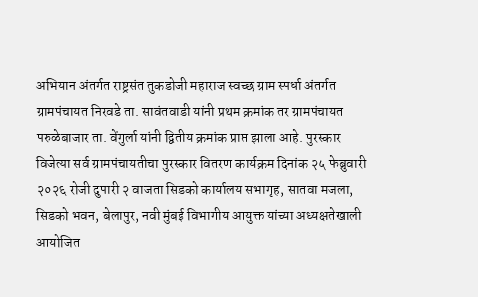अभियान अंतर्गत राष्ट्रसंत तुकडोजी महाराज स्वच्छ ग्राम स्पर्धा अंतर्गत ग्रामपंचायत निरवडे ता. सावंतवाडी यांनी प्रथम क्रमांक तर ग्रामपंचायत परुळेबाजार ता. वेंगुर्ला यांनी द्वितीय क्रमांक प्राप्त झाला आहे. पुरस्कार विजेत्या सर्व ग्रामपंचायतीचा पुरस्कार वितरण कार्यक्रम दिनांक २५ फेब्रुवारी २०२६ रोजी दुपारी २ वाजता सिडको कार्यालय सभागृह, सातवा मजला, सिडको भवन, बेलापुर, नवी मुंबई विभागीय आयुक्त यांच्या अध्यक्षतेखाली आयोजित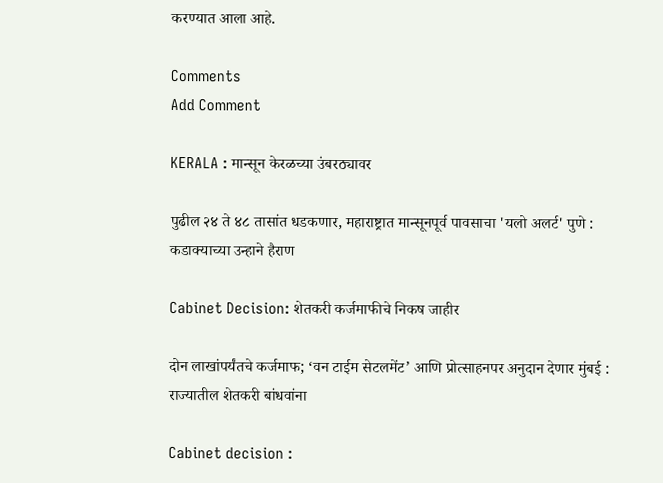करण्यात आला आहे.

Comments
Add Comment

KERALA : मान्सून केरळच्या उंबरठ्यावर

पुढील २४ ते ४८ तासांत धडकणार, महाराष्ट्रात मान्सूनपूर्व पावसाचा 'यलो अलर्ट' पुणे : कडाक्याच्या उन्हाने हैराण

Cabinet Decision: शेतकरी कर्जमाफीचे निकष जाहीर

दोन लाखांपर्यंतचे कर्जमाफ; ‘वन टाईम सेटलमेंट’ आणि प्रोत्साहनपर अनुदान देणार मुंबई : राज्यातील शेतकरी बांधवांना

Cabinet decision :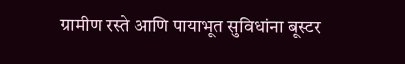ग्रामीण रस्ते आणि पायाभूत सुविधांना बूस्टर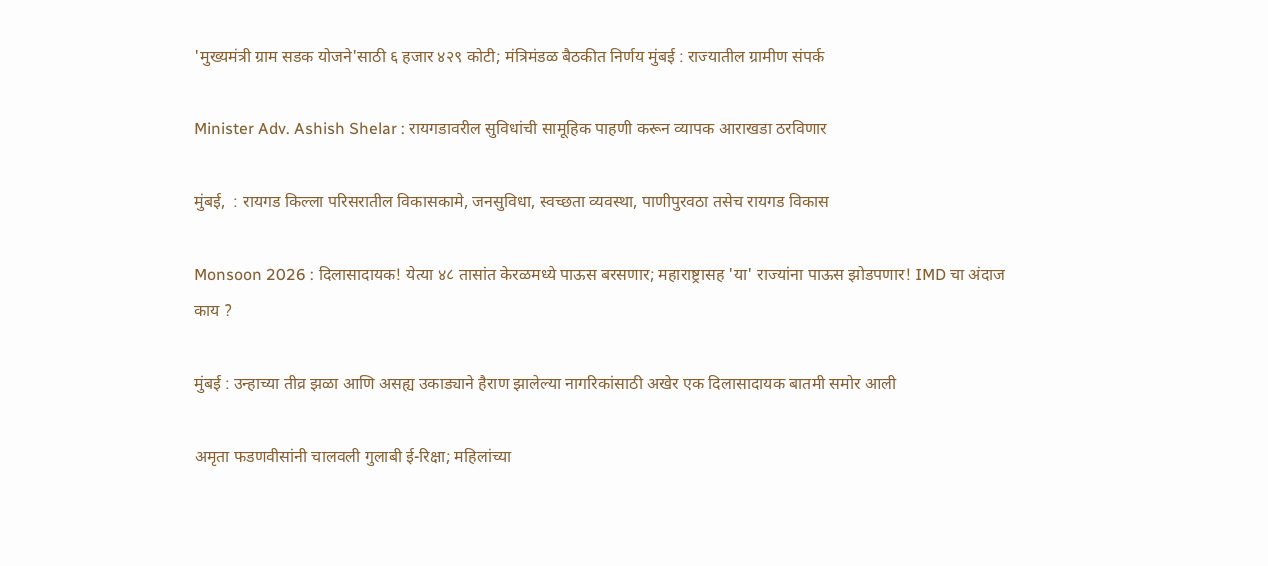'मुख्यमंत्री ग्राम सडक योजने'साठी ६ हजार ४२९ कोटी; मंत्रिमंडळ बैठकीत निर्णय मुंबई : राज्यातील ग्रामीण संपर्क

Minister Adv. Ashish Shelar : रायगडावरील सुविधांची सामूहिक पाहणी करून व्यापक आराखडा ठरविणार

मुंबई,  : रायगड किल्ला परिसरातील विकासकामे, जनसुविधा, स्वच्छता व्यवस्था, पाणीपुरवठा तसेच रायगड विकास

Monsoon 2026 : दिलासादायक! येत्या ४८ तासांत केरळमध्ये पाऊस बरसणार; महाराष्ट्रासह 'या' राज्यांना पाऊस झोडपणार! IMD चा अंदाज काय ?

मुंबई : उन्हाच्या तीव्र झळा आणि असह्य उकाड्याने हैराण झालेल्या नागरिकांसाठी अखेर एक दिलासादायक बातमी समोर आली

अमृता फडणवीसांनी चालवली गुलाबी ई-रिक्षा; महिलांच्या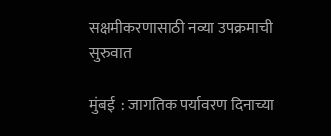सक्षमीकरणासाठी नव्या उपक्रमाची सुरुवात

मुंबई  : जागतिक पर्यावरण दिनाच्या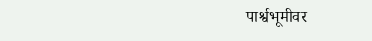पार्श्वभूमीवर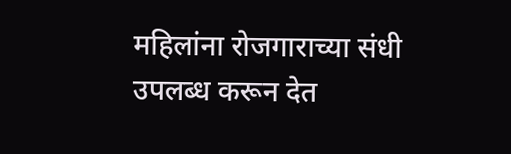महिलांना रोजगाराच्या संधी उपलब्ध करून देत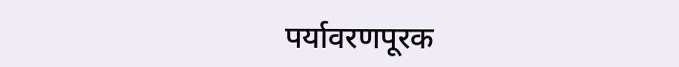पर्यावरणपूरक